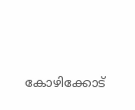കോഴിക്കോട്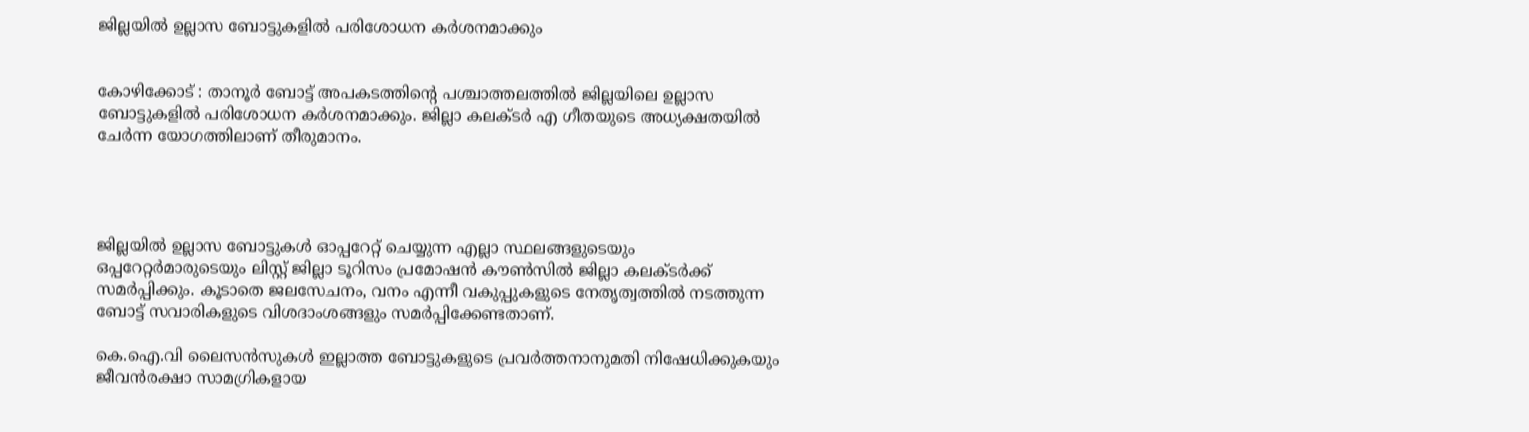ജില്ലയില്‍ ഉല്ലാസ ബോട്ടുകളില്‍ പരിശോധന കര്‍ശനമാക്കും


കോഴിക്കോട് : താനൂര്‍ ബോട്ട് അപകടത്തിന്റെ പശ്ചാത്തലത്തില്‍ ജില്ലയിലെ ഉല്ലാസ ബോട്ടുകളില്‍ പരിശോധന കര്‍ശനമാക്കും. ജില്ലാ കലക്ടര്‍ എ ഗീതയുടെ അധ്യക്ഷതയില്‍ ചേര്‍ന്ന യോഗത്തിലാണ് തീരുമാനം.




ജില്ലയിൽ ഉല്ലാസ ബോട്ടുകൾ ഓപ്പറേറ്റ് ചെയ്യുന്ന എല്ലാ സ്ഥലങ്ങളുടെയും ഒപ്പറേറ്റർമാരുടെയും ലിസ്റ്റ് ജില്ലാ ടൂറിസം പ്രമോഷൻ കൗൺസിൽ ജില്ലാ കലക്ടർക്ക് സമർപ്പിക്കും. കൂടാതെ ജലസേചനം, വനം എന്നീ വകുപ്പുകളുടെ നേതൃത്വത്തിൽ നടത്തുന്ന ബോട്ട് സവാരികളുടെ വിശദാംശങ്ങളും സമർപ്പിക്കേണ്ടതാണ്.

കെ.ഐ.വി ലൈസന്‍സുകള്‍ ഇല്ലാത്ത ബോട്ടുകളുടെ പ്രവര്‍ത്തനാനുമതി നിഷേധിക്കുകയും ജീവന്‍രക്ഷാ സാമഗ്രികളായ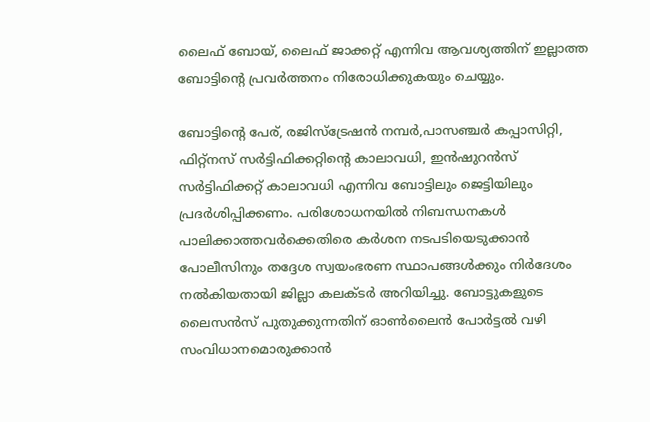ലൈഫ് ബോയ്, ലൈഫ് ജാക്കറ്റ് എന്നിവ ആവശ്യത്തിന് ഇല്ലാത്ത ബോട്ടിന്റെ പ്രവര്‍ത്തനം നിരോധിക്കുകയും ചെയ്യും.

ബോട്ടിന്റെ പേര്, രജിസ്‌ട്രേഷന്‍ നമ്പര്‍,പാസഞ്ചര്‍ കപ്പാസിറ്റി, ഫിറ്റ്‌നസ് സര്‍ട്ടിഫിക്കറ്റിന്റെ കാലാവധി, ഇന്‍ഷുറന്‍സ് സര്‍ട്ടിഫിക്കറ്റ് കാലാവധി എന്നിവ ബോട്ടിലും ജെട്ടിയിലും പ്രദര്‍ശിപ്പിക്കണം. പരിശോധനയില്‍ നിബന്ധനകള്‍ പാലിക്കാത്തവര്‍ക്കെതിരെ കര്‍ശന നടപടിയെടുക്കാന്‍ പോലീസിനും തദ്ദേശ സ്വയംഭരണ സ്ഥാപങ്ങള്‍ക്കും നിര്‍ദേശം നല്‍കിയതായി ജില്ലാ കലക്ടര്‍ അറിയിച്ചു. ബോട്ടുകളുടെ ലൈസൻസ് പുതുക്കുന്നതിന് ഓണ്‍ലൈന്‍ പോര്‍ട്ടല്‍ വഴി സംവിധാനമൊരുക്കാന്‍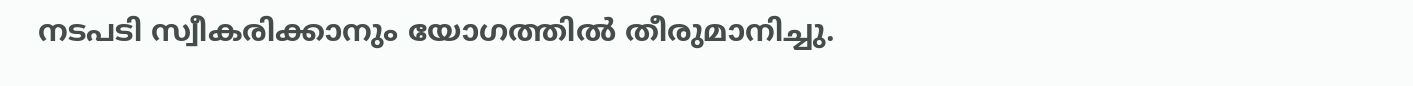നടപടി സ്വീകരിക്കാനും യോഗത്തില്‍ തീരുമാനിച്ചു.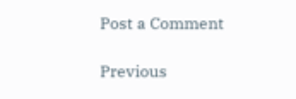Post a Comment

Previous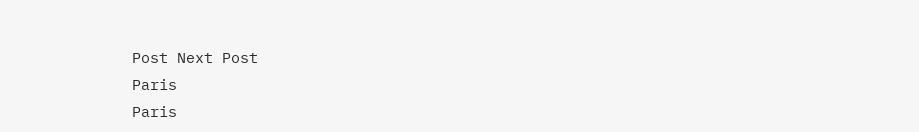Post Next Post
Paris
Paris